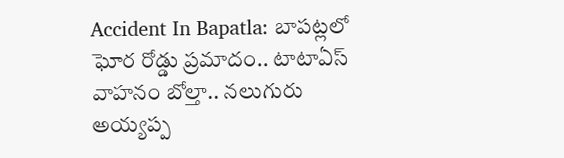Accident In Bapatla: బాపట్లలో ఘోర రోడ్డు ప్రమాదం.. టాటాఏస్ వాహనం బోల్తా.. నలుగురు అయ్యప్ప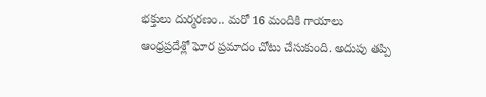భక్తులు దుర్మరణం.. మరో 16 మందికి గాయాలు
ఆంధ్రప్రదేశ్లో ఘోర ప్రమాదం చోటు చేసుకుంది. అదుపు తప్పి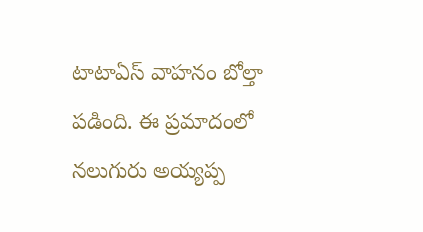టాటాఏస్ వాహనం బోల్తా పడింది. ఈ ప్రమాదంలో నలుగురు అయ్యప్ప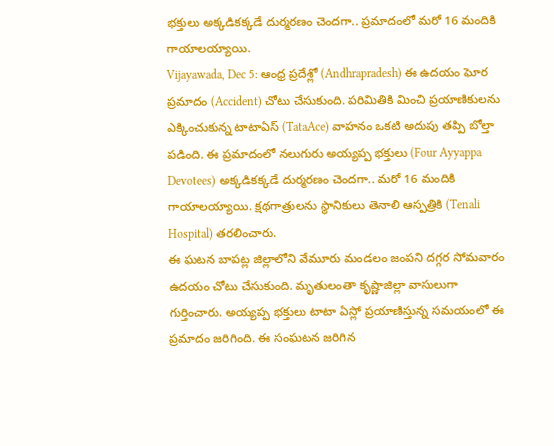భక్తులు అక్కడికక్కడే దుర్మరణం చెందగా.. ప్రమాదంలో మరో 16 మందికి గాయాలయ్యాయి.
Vijayawada, Dec 5: ఆంధ్ర ప్రదేశ్లో (Andhrapradesh) ఈ ఉదయం ఘోర ప్రమాదం (Accident) చోటు చేసుకుంది. పరిమితికి మించి ప్రయాణికులను ఎక్కించుకున్న టాటాఏస్ (TataAce) వాహనం ఒకటి అదుపు తప్పి బోల్తా పడింది. ఈ ప్రమాదంలో నలుగురు అయ్యప్ప భక్తులు (Four Ayyappa Devotees) అక్కడికక్కడే దుర్మరణం చెందగా.. మరో 16 మందికి గాయాలయ్యాయి. క్షథగాత్రులను స్థానికులు తెనాలి ఆస్పత్రికి (Tenali Hospital) తరలించారు.
ఈ ఘటన బాపట్ల జిల్లాలోని వేమూరు మండలం జంపని దగ్గర సోమవారం ఉదయం చోటు చేసుకుంది. మృతులంతా కృష్ణాజిల్లా వాసులుగా గుర్తించారు. అయ్యప్ప భక్తులు టాటా ఏస్లో ప్రయాణిస్తున్న సమయంలో ఈ ప్రమాదం జరిగింది. ఈ సంఘటన జరిగిన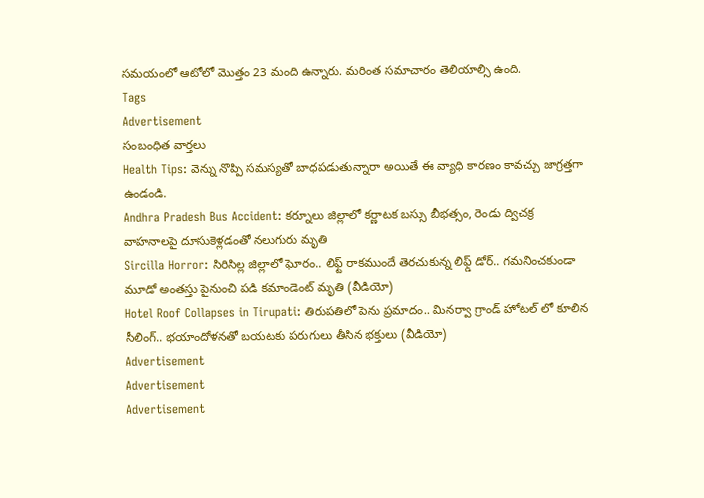సమయంలో ఆటోలో మొత్తం 23 మంది ఉన్నారు. మరింత సమాచారం తెలియాల్సి ఉంది.
Tags
Advertisement
సంబంధిత వార్తలు
Health Tips: వెన్ను నొప్పి సమస్యతో బాధపడుతున్నారా అయితే ఈ వ్యాధి కారణం కావచ్చు జాగ్రత్తగా ఉండండి.
Andhra Pradesh Bus Accident: కర్నూలు జిల్లాలో కర్ణాటక బస్సు బీభత్సం, రెండు ద్విచక్ర వాహనాలపై దూసుకెళ్లడంతో నలుగురు మృతి
Sircilla Horror: సిరిసిల్ల జిల్లాలో ఘోరం.. లిఫ్ట్ రాకముందే తెరచుకున్న లిఫ్డ్ డోర్.. గమనించకుండా మూడో అంతస్తు పైనుంచి పడి కమాండెంట్ మృతి (వీడియో)
Hotel Roof Collapses in Tirupati: తిరుపతిలో పెను ప్రమాదం.. మినర్వా గ్రాండ్ హోటల్ లో కూలిన సీలింగ్.. భయాందోళనతో బయటకు పరుగులు తీసిన భక్తులు (వీడియో)
Advertisement
Advertisement
Advertisement